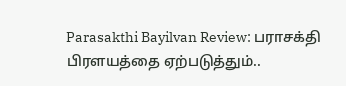Parasakthi Bayilvan Review: பராசக்தி பிரளயத்தை ஏற்படுத்தும்..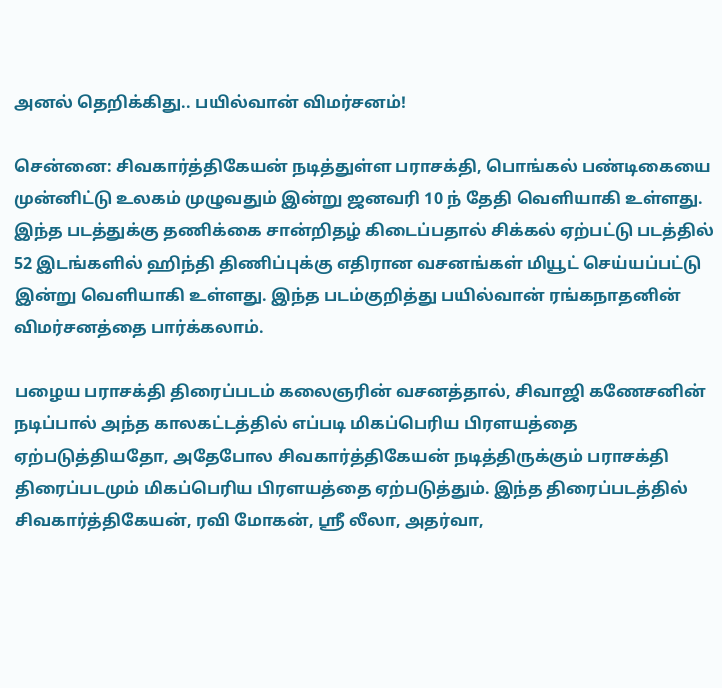அனல் தெறிக்கிது.. பயில்வான் விமர்சனம்!

சென்னை: சிவகார்த்திகேயன் நடித்துள்ள பராசக்தி, பொங்கல் பண்டிகையை முன்னிட்டு உலகம் முழுவதும் இன்று ஜனவரி 10 ந் தேதி வெளியாகி உள்ளது. இந்த படத்துக்கு தணிக்கை சான்றிதழ் கிடைப்பதால் சிக்கல் ஏற்பட்டு படத்தில் 52 இடங்களில் ஹிந்தி திணிப்புக்கு எதிரான வசனங்கள் மியூட் செய்யப்பட்டு இன்று வெளியாகி உள்ளது. இந்த படம்குறித்து பயில்வான் ரங்கநாதனின் விமர்சனத்தை பார்க்கலாம்.

பழைய பராசக்தி திரைப்படம் கலைஞரின் வசனத்தால், சிவாஜி கணேசனின் நடிப்பால் அந்த காலகட்டத்தில் எப்படி மிகப்பெரிய பிரளயத்தை ஏற்படுத்தியதோ, அதேபோல சிவகார்த்திகேயன் நடித்திருக்கும் பராசக்தி திரைப்படமும் மிகப்பெரிய பிரளயத்தை ஏற்படுத்தும். இந்த திரைப்படத்தில் சிவகார்த்திகேயன், ரவி மோகன், ஸ்ரீ லீலா, அதர்வா,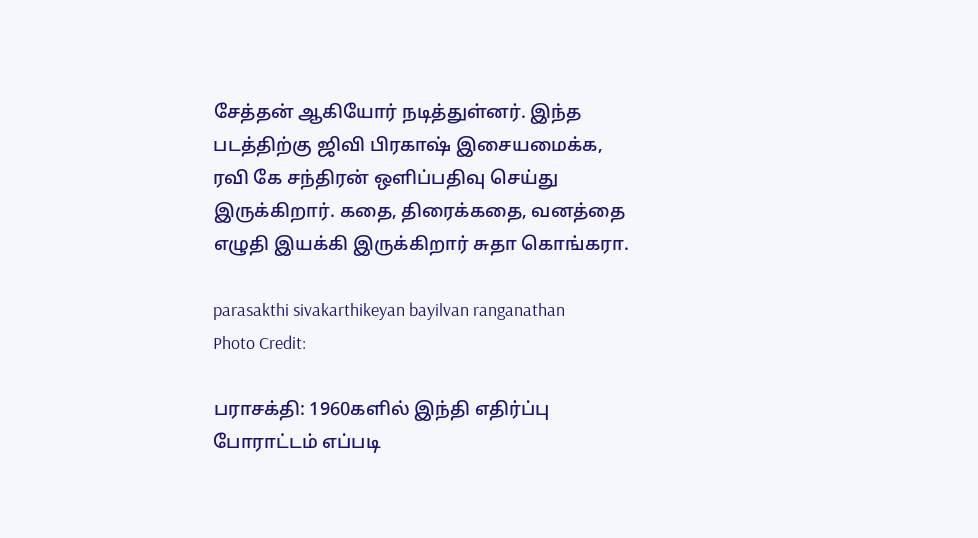சேத்தன் ஆகியோர் நடித்துள்னர். இந்த படத்திற்கு ஜிவி பிரகாஷ் இசையமைக்க, ரவி கே சந்திரன் ஒளிப்பதிவு செய்து இருக்கிறார். கதை, திரைக்கதை, வனத்தை எழுதி இயக்கி இருக்கிறார் சுதா கொங்கரா.

parasakthi sivakarthikeyan bayilvan ranganathan
Photo Credit:

பராசக்தி: 1960களில் இந்தி எதிர்ப்பு போராட்டம் எப்படி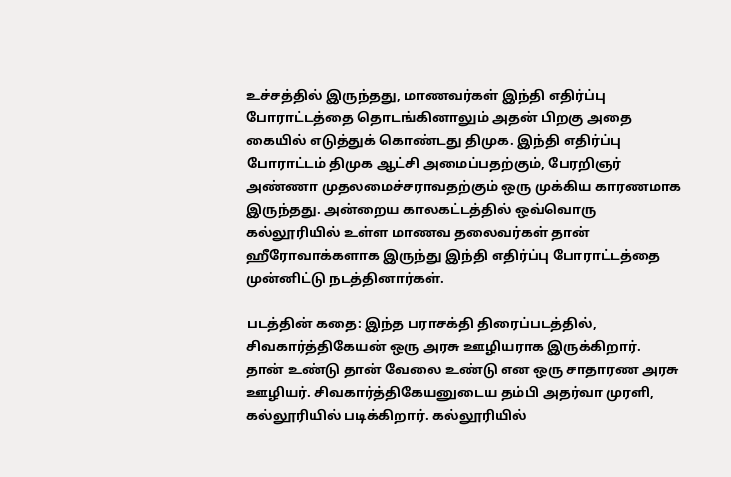உச்சத்தில் இருந்தது, மாணவர்கள் இந்தி எதிர்ப்பு போராட்டத்தை தொடங்கினாலும் அதன் பிறகு அதை கையில் எடுத்துக் கொண்டது திமுக. இந்தி எதிர்ப்பு போராட்டம் திமுக ஆட்சி அமைப்பதற்கும், பேரறிஞர் அண்ணா முதலமைச்சராவதற்கும் ஒரு முக்கிய காரணமாக இருந்தது. அன்றைய காலகட்டத்தில் ஒவ்வொரு கல்லூரியில் உள்ள மாணவ தலைவர்கள் தான் ஹீரோவாக்களாக இருந்து இந்தி எதிர்ப்பு போராட்டத்தை முன்னிட்டு நடத்தினார்கள்.

படத்தின் கதை: இந்த பராசக்தி திரைப்படத்தில், சிவகார்த்திகேயன் ஒரு அரசு ஊழியராக இருக்கிறார். தான் உண்டு தான் வேலை உண்டு என ஒரு சாதாரண அரசு ஊழியர். சிவகார்த்திகேயனுடைய தம்பி அதர்வா முரளி, கல்லூரியில் படிக்கிறார். கல்லூரியில்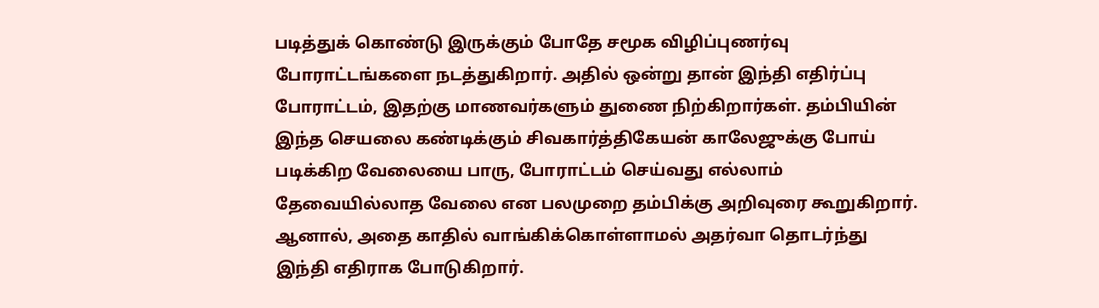படித்துக் கொண்டு இருக்கும் போதே சமூக விழிப்புணர்வு போராட்டங்களை நடத்துகிறார். அதில் ஒன்று தான் இந்தி எதிர்ப்பு போராட்டம், இதற்கு மாணவர்களும் துணை நிற்கிறார்கள். தம்பியின் இந்த செயலை கண்டிக்கும் சிவகார்த்திகேயன் காலேஜுக்கு போய் படிக்கிற வேலையை பாரு, போராட்டம் செய்வது எல்லாம் தேவையில்லாத வேலை என பலமுறை தம்பிக்கு அறிவுரை கூறுகிறார். ஆனால், அதை காதில் வாங்கிக்கொள்ளாமல் அதர்வா தொடர்ந்து இந்தி எதிராக போடுகிறார்.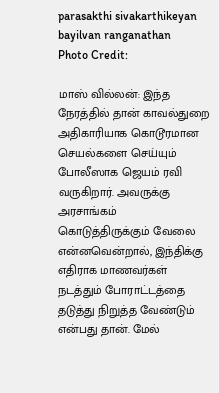parasakthi sivakarthikeyan bayilvan ranganathan
Photo Credit:

மாஸ் வில்லன்: இந்த நேரத்தில் தான் காவல்துறை அதிகாரியாக கொடூரமான செயல்களை செய்யும் போலீஸாக ஜெயம் ரவி வருகிறார். அவருக்கு அரசாங்கம் கொடுத்திருக்கும் வேலை என்னவென்றால், இந்திக்கு எதிராக மாணவர்கள் நடத்தும் போராட்டத்தை தடுத்து நிறுத்த வேண்டும் என்பது தான். மேல்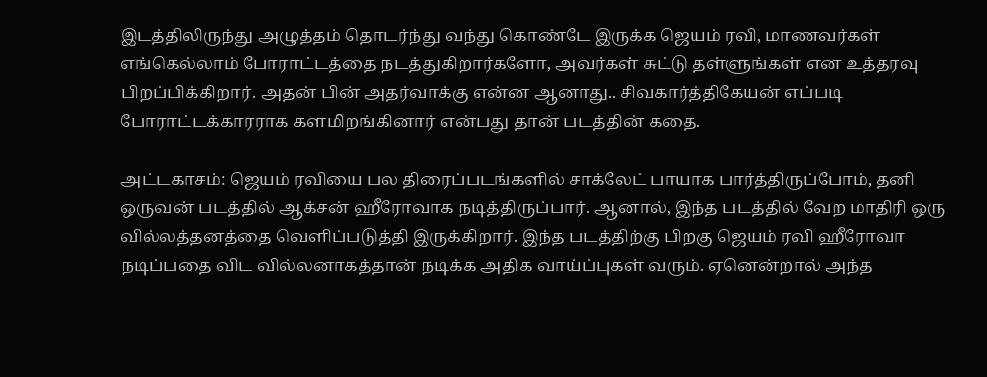இடத்திலிருந்து அழுத்தம் தொடர்ந்து வந்து கொண்டே இருக்க ஜெயம் ரவி, மாணவர்கள் எங்கெல்லாம் போராட்டத்தை நடத்துகிறார்களோ, அவர்கள் சுட்டு தள்ளுங்கள் என உத்தரவு பிறப்பிக்கிறார். அதன் பின் அதர்வாக்கு என்ன ஆனாது.. சிவகார்த்திகேயன் எப்படி போராட்டக்காரராக களமிறங்கினார் என்பது தான் படத்தின் கதை.

அட்டகாசம்: ஜெயம் ரவியை பல திரைப்படங்களில் சாக்லேட் பாயாக பார்த்திருப்போம், தனி ஒருவன் படத்தில் ஆக்சன் ஹீரோவாக நடித்திருப்பார். ஆனால், இந்த படத்தில் வேற மாதிரி ஒரு வில்லத்தனத்தை வெளிப்படுத்தி இருக்கிறார். இந்த படத்திற்கு பிறகு ஜெயம் ரவி ஹீரோவா நடிப்பதை விட வில்லனாகத்தான் நடிக்க அதிக வாய்ப்புகள் வரும். ஏனென்றால் அந்த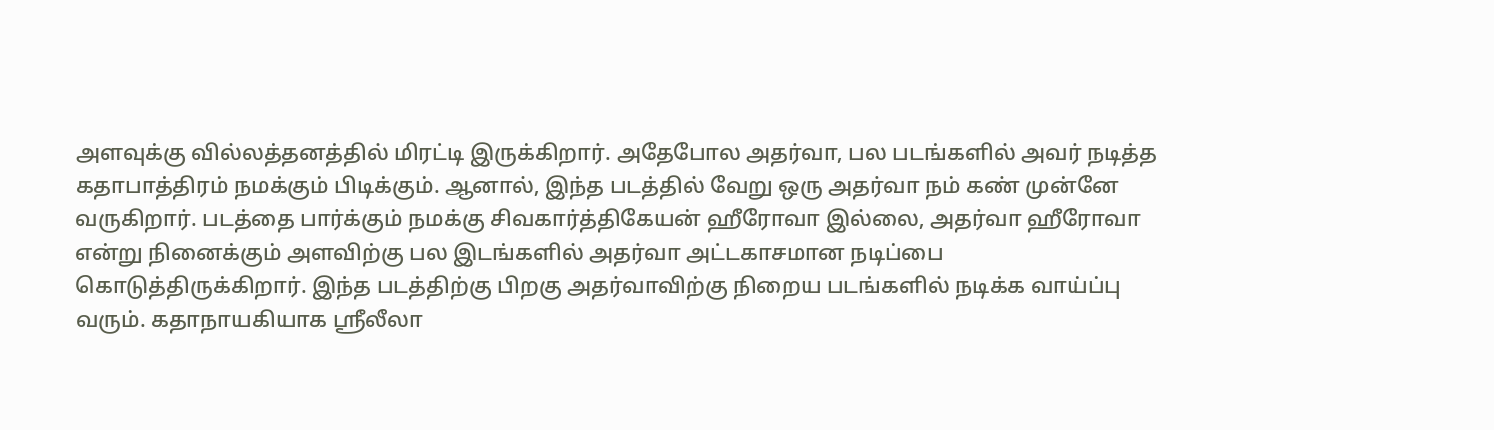அளவுக்கு வில்லத்தனத்தில் மிரட்டி இருக்கிறார். அதேபோல அதர்வா, பல படங்களில் அவர் நடித்த கதாபாத்திரம் நமக்கும் பிடிக்கும். ஆனால், இந்த படத்தில் வேறு ஒரு அதர்வா நம் கண் முன்னே வருகிறார். படத்தை பார்க்கும் நமக்கு சிவகார்த்திகேயன் ஹீரோவா இல்லை, அதர்வா ஹீரோவா என்று நினைக்கும் அளவிற்கு பல இடங்களில் அதர்வா அட்டகாசமான நடிப்பை கொடுத்திருக்கிறார். இந்த படத்திற்கு பிறகு அதர்வாவிற்கு நிறைய படங்களில் நடிக்க வாய்ப்பு வரும். கதாநாயகியாக ஸ்ரீலீலா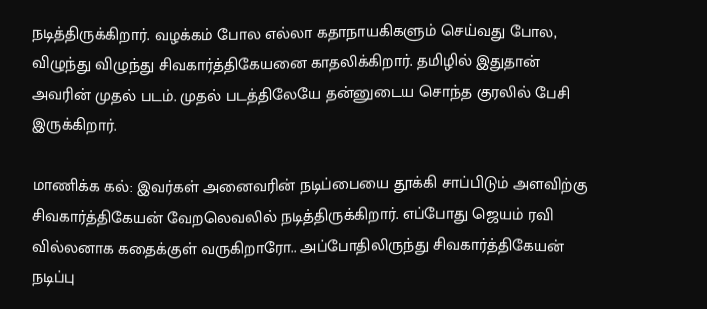நடித்திருக்கிறார். வழக்கம் போல எல்லா கதாநாயகிகளும் செய்வது போல, விழுந்து விழுந்து சிவகார்த்திகேயனை காதலிக்கிறார். தமிழில் இதுதான் அவரின் முதல் படம். முதல் படத்திலேயே தன்னுடைய சொந்த குரலில் பேசி இருக்கிறார்.

மாணிக்க கல்: இவர்கள் அனைவரின் நடிப்பையை தூக்கி சாப்பிடும் அளவிற்கு சிவகார்த்திகேயன் வேறலெவலில் நடித்திருக்கிறார். எப்போது ஜெயம் ரவி வில்லனாக கதைக்குள் வருகிறாரோ.. அப்போதிலிருந்து சிவகார்த்திகேயன் நடிப்பு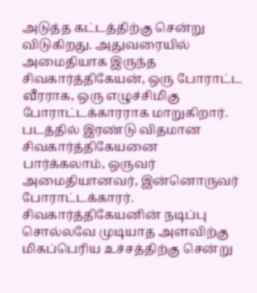அடுத்த கட்டத்திற்கு சென்று விடுகிறது. அதுவரையில் அமைதியாக இருந்த சிவகார்த்திகேயன், ஒரு போராட்ட வீரராக, ஒரு எழுச்சிமிகு போராட்டக்காரராக மாறுகிறார். படத்தில் இரண்டு விதமான சிவகார்த்திகேயனை பார்க்கலாம், ஒருவர் அமைதியானவர், இன்னொருவர் போராட்டக்காரர். சிவகார்த்திகேயனின் நடிப்பு சொல்லவே முடியாத அளவிற்கு மிகப்பெரிய உச்சத்திற்கு சென்று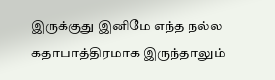இருக்குது இனிமே எந்த நல்ல கதாபாத்திரமாக இருந்தாலும்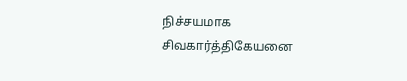நிச்சயமாக சிவகார்த்திகேயனை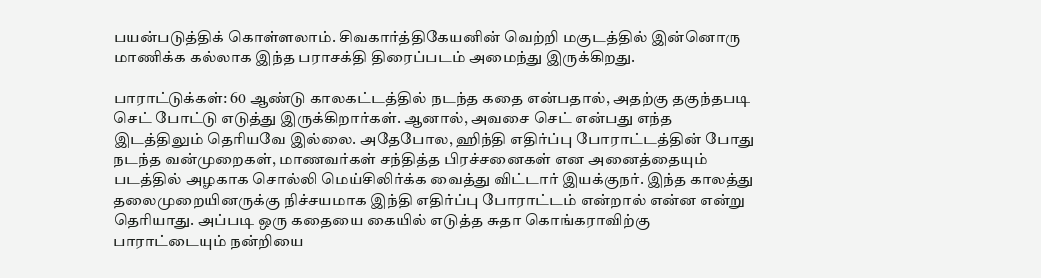பயன்படுத்திக் கொள்ளலாம். சிவகார்த்திகேயனின் வெற்றி மகுடத்தில் இன்னொரு மாணிக்க கல்லாக இந்த பராசக்தி திரைப்படம் அமைந்து இருக்கிறது.

பாராட்டுக்கள்: 60 ஆண்டு காலகட்டத்தில் நடந்த கதை என்பதால், அதற்கு தகுந்தபடி செட் போட்டு எடுத்து இருக்கிறார்கள். ஆனால், அவசை செட் என்பது எந்த இடத்திலும் தெரியவே இல்லை. அதேபோல, ஹிந்தி எதிர்ப்பு போராட்டத்தின் போது நடந்த வன்முறைகள், மாணவர்கள் சந்தித்த பிரச்சனைகள் என அனைத்தையும் படத்தில் அழகாக சொல்லி மெய்சிலிர்க்க வைத்து விட்டார் இயக்குநர். இந்த காலத்து தலைமுறையினருக்கு நிச்சயமாக இந்தி எதிர்ப்பு போராட்டம் என்றால் என்ன என்று தெரியாது. அப்படி ஒரு கதையை கையில் எடுத்த சுதா கொங்கராவிற்கு பாராட்டையும் நன்றியை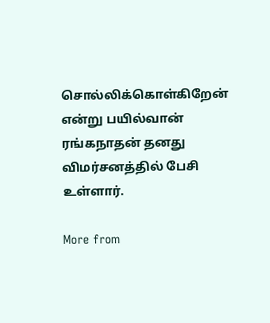சொல்லிக்கொள்கிறேன் என்று பயில்வான் ரங்கநாதன் தனது விமர்சனத்தில் பேசி உள்ளார்.

More from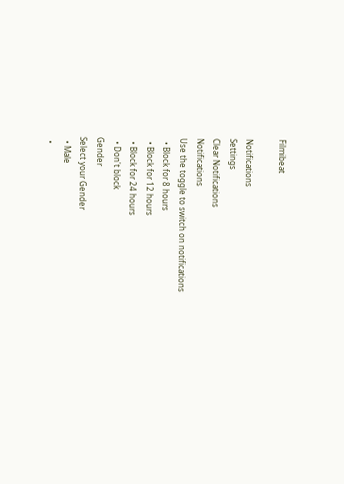Filmibeat

Notifications
Settings
Clear Notifications
Notifications
Use the toggle to switch on notifications
  • Block for 8 hours
  • Block for 12 hours
  • Block for 24 hours
  • Don't block
Gender
Select your Gender
  • Male
  •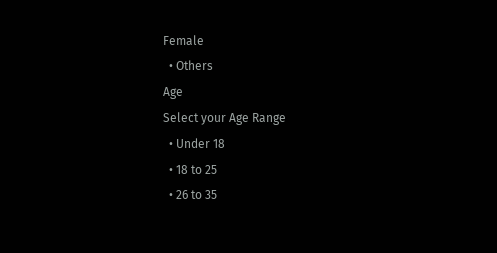Female
  • Others
Age
Select your Age Range
  • Under 18
  • 18 to 25
  • 26 to 35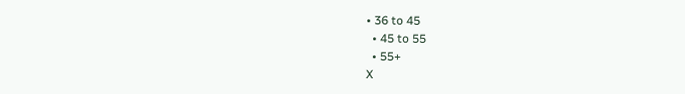• 36 to 45
  • 45 to 55
  • 55+
X